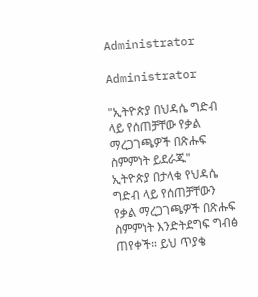Administrator

Administrator

"ኢትዮጵያ በህዳሴ ግድብ ላይ የሰጠቻቸው የቃል
ማረጋገጫዎች በጽሑፍ ስምምነት ይደራጁ"
ኢትዮጵያ በታላቁ የህዳሴ ግድብ ላይ የሰጠቻቸውን የቃል ማረጋገጫዎች በጽሑፍ ስምምነት እንድትደግፍ ግብፅ ጠየቀች። ይህ ጥያቄ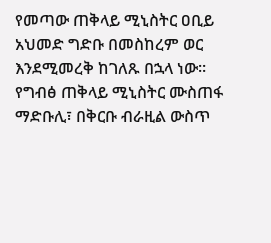የመጣው ጠቅላይ ሚኒስትር ዐቢይ አህመድ ግድቡ በመስከረም ወር እንደሚመረቅ ከገለጹ በኋላ ነው።
የግብፅ ጠቅላይ ሚኒስትር ሙስጠፋ ማድቡሊ፣ በቅርቡ ብራዚል ውስጥ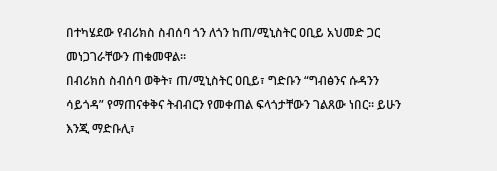በተካሄደው የብሪክስ ስብሰባ ጎን ለጎን ከጠ/ሚኒስትር ዐቢይ አህመድ ጋር መነጋገራቸውን ጠቁመዋል።
በብሪክስ ስብሰባ ወቅት፣ ጠ/ሚኒስትር ዐቢይ፣ ግድቡን “ግብፅንና ሱዳንን ሳይጎዳ” የማጠናቀቅና ትብብርን የመቀጠል ፍላጎታቸውን ገልጸው ነበር። ይሁን እንጂ ማድቡሊ፣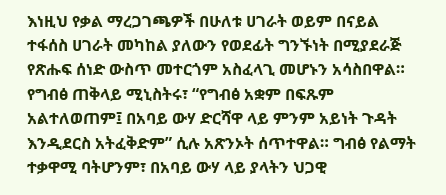እነዚህ የቃል ማረጋገጫዎች በሁለቱ ሀገራት ወይም በናይል ተፋሰስ ሀገራት መካከል ያለውን የወደፊት ግንኙነት በሚያደራጅ የጽሑፍ ሰነድ ውስጥ መተርጎም አስፈላጊ መሆኑን አሳስበዋል።
የግብፅ ጠቅላይ ሚኒስትሩ፣ “የግብፅ አቋም በፍጹም አልተለወጠም፤ በአባይ ውሃ ድርሻዋ ላይ ምንም አይነት ጉዳት እንዲደርስ አትፈቅድም” ሲሉ አጽንኦት ሰጥተዋል። ግብፅ የልማት ተቃዋሚ ባትሆንም፣ በአባይ ውሃ ላይ ያላትን ህጋዊ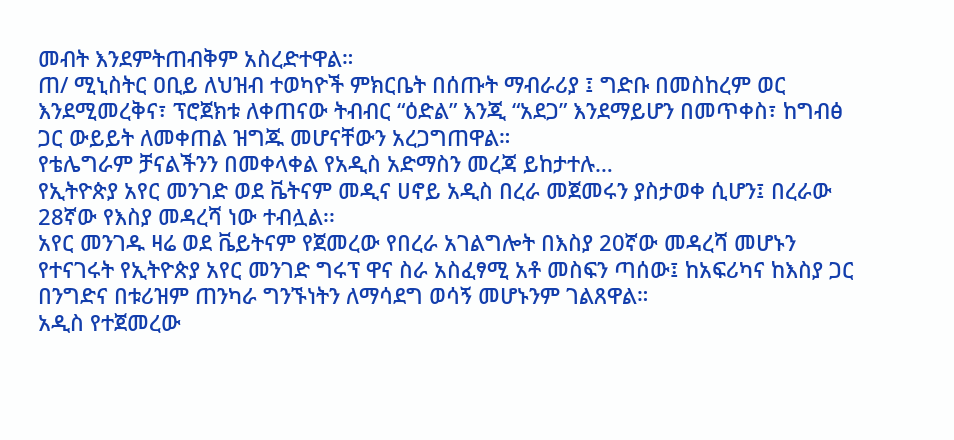መብት እንደምትጠብቅም አስረድተዋል።
ጠ/ ሚኒስትር ዐቢይ ለህዝብ ተወካዮች ምክርቤት በሰጡት ማብራሪያ ፤ ግድቡ በመስከረም ወር እንደሚመረቅና፣ ፕሮጀክቱ ለቀጠናው ትብብር “ዕድል” እንጂ “አደጋ” እንደማይሆን በመጥቀስ፣ ከግብፅ ጋር ውይይት ለመቀጠል ዝግጁ መሆናቸውን አረጋግጠዋል።
የቴሌግራም ቻናልችንን በመቀላቀል የአዲስ አድማስን መረጃ ይከታተሉ…
የኢትዮጵያ አየር መንገድ ወደ ቬትናም መዲና ሀኖይ አዲስ በረራ መጀመሩን ያስታወቀ ሲሆን፤ በረራው 28ኛው የእስያ መዳረሻ ነው ተብሏል፡፡
አየር መንገዱ ዛሬ ወደ ቬይትናም የጀመረው የበረራ አገልግሎት በእስያ 20ኛው መዳረሻ መሆኑን የተናገሩት የኢትዮጵያ አየር መንገድ ግሩፕ ዋና ስራ አስፈፃሚ አቶ መስፍን ጣሰው፤ ከአፍሪካና ከእስያ ጋር በንግድና በቱሪዝም ጠንካራ ግንኙነትን ለማሳደግ ወሳኝ መሆኑንም ገልጸዋል።
አዲስ የተጀመረው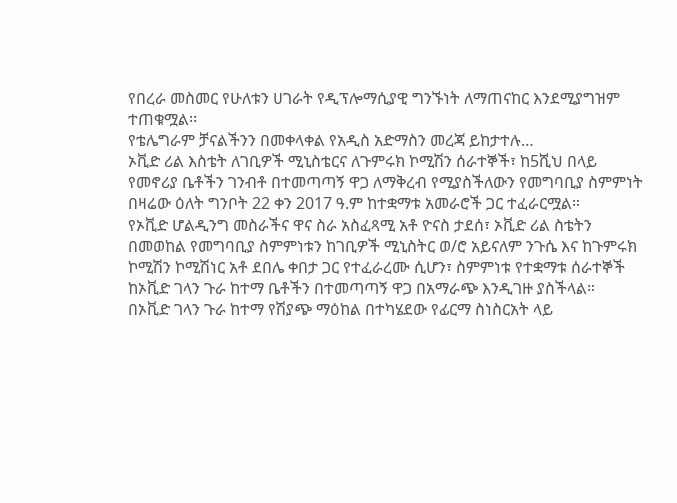የበረራ መስመር የሁለቱን ሀገራት የዲፕሎማሲያዊ ግንኙነት ለማጠናከር እንደሚያግዝም ተጠቁሟል፡፡
የቴሌግራም ቻናልችንን በመቀላቀል የአዲስ አድማስን መረጃ ይከታተሉ…
ኦቪድ ሪል እስቴት ለገቢዎች ሚኒስቴርና ለጉምሩክ ኮሚሽን ሰራተኞች፣ ከ5ሺህ በላይ የመኖሪያ ቤቶችን ገንብቶ በተመጣጣኝ ዋጋ ለማቅረብ የሚያስችለውን የመግባቢያ ስምምነት በዛሬው ዕለት ግንቦት 22 ቀን 2017 ዓ.ም ከተቋማቱ አመራሮች ጋር ተፈራርሟል።
የኦቪድ ሆልዲንግ መስራችና ዋና ስራ አስፈጻሚ አቶ ዮናስ ታደሰ፣ ኦቪድ ሪል ስቴትን በመወከል የመግባቢያ ስምምነቱን ከገቢዎች ሚኒስትር ወ/ሮ አይናለም ንጉሴ እና ከጉምሩክ ኮሚሽን ኮሚሽነር አቶ ደበሌ ቀበታ ጋር የተፈራረሙ ሲሆን፣ ስምምነቱ የተቋማቱ ሰራተኞች ከኦቪድ ገላን ጉራ ከተማ ቤቶችን በተመጣጣኝ ዋጋ በአማራጭ እንዲገዙ ያስችላል።
በኦቪድ ገላን ጉራ ከተማ የሽያጭ ማዕከል በተካሄደው የፊርማ ስነስርአት ላይ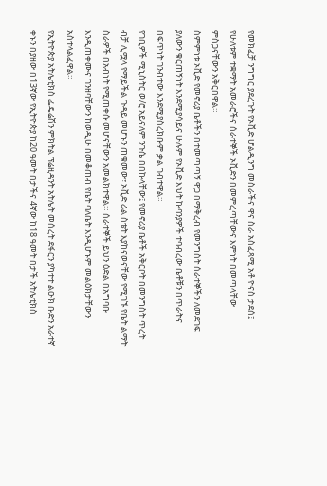የመክፈቻ ንግግር ያደረጉት የኦቪድ ሆልዲንግ መስራችና ዋና ስራ አስፈጻሚ አቶ ዮናስ ታደሰ፤ የሁለቱም ተቋማት አመራሮችና ሰራተኞች ኦቪድን በመምረጣቸውና እምነት በመጣላቸው ምስጋናቸውን አቅርበዋል።
ስምምነቱ ኦቪድ የመኖሪያ ቤቶችን በተመጣጣኝ ዋጋ በማቅረብ የመንግስት ሰራተኞችን ለመደገፍ ያለውን ቁርጠኝነት እንደሚያሳይና ሁሉም የኦቪድ እህት ኩባንያዎች ተባብረው ቤቶቹን በጥራትና በፍጥነት ገንብተው እንደሚያስረክቡም ቃል ገብተዋል።
የገቢዎች ሚኒስትር ወ/ሮ አይናለም ንጉሴ በበኩላቸው፤ የመኖሪያ ቤቶች አቅርቦት በመንግስት ጥረት ብቻ ሊሟላ የማይችል ጉዳይ መሆኑን ጠቁመው፣ ኦቪድ ሪል ስቴት እያከናወናቸው የሚገኙ የቤት ልማት ስራዎች በአብነት የሚጠቀሱ መሆናቸውን አመልክተዋል። ሰራተኞች ይህን ዕድል በአግባቡ እንዲጠቀሙና ገንዘባቸውን ከወዲሁ በመቆጠብ የቤት ባለቤት እንዲሆኑም መልዕክታቸውን አስተላልፈዋል።
የኢትዮጵያ አትሌቲክስ ፌዴሬሽን ምክትል ፕሬዚዳንት አትሌት መሰረት ደፋርን ያካተተ ልዑክ ቡድን አራተኛ ቀኑን በያዘው በ13ኛው የኢትዮጵያ ከ20 ዓመት በታችና 4ኛው ከ18 ዓመት በታች አትሌቲክስ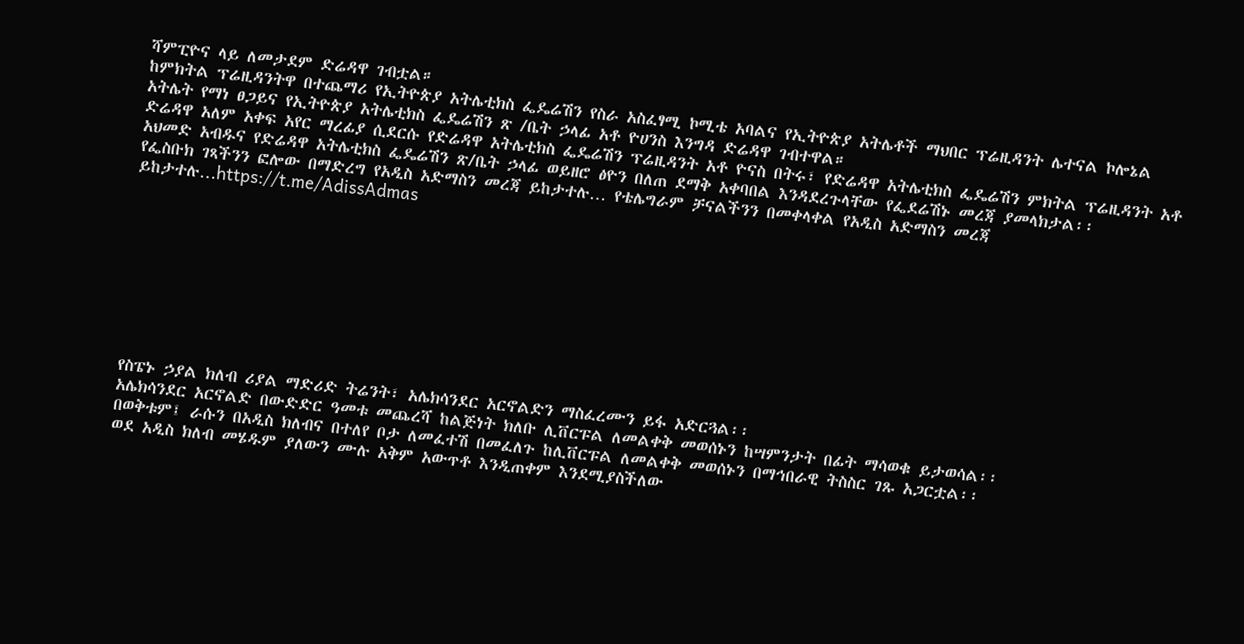ሻምፒዮና ላይ ለመታደም ድሬዳዋ ገብቷል።
ከምክትል ፕሬዚዳንትዋ በተጨማሪ የኢትዮጵያ አትሌቲክስ ፌዴሬሽን የስራ አስፈፃሚ ኮሚቴ አባልና የኢትዮጵያ አትሌቶች ማህበር ፕሬዚዳንት ሌተናል ኮሎኔል አትሌት የማነ ፀጋይና የኢትዮጵያ አትሌቲክስ ፌዴሬሽን ጽ /ቤት ኃላፊ አቶ ዮሀንስ እንግዳ ድሬዳዋ ገብተዋል።
ድሬዳዋ አለም አቀፍ አየር ማረፊያ ሲደርሱ የድሬዳዋ አትሌቲክስ ፌዴሬሽን ፕሬዚዳንት አቶ ዮናስ በትሩ፣ የድሬዳዋ አትሌቲክስ ፌዴሬሽን ምክትል ፕሬዚዳንት አቶ አህመድ አብዱና የድሬዳዋ አትሌቲክስ ፌዴሬሽን ጽ/ቤት ኃላፊ ወይዘሮ ፅዮን በለጠ ደማቅ አቀባበል እንዳደረጉላቸው የፌደሬሽኑ መረጃ ያመላክታል፡፡
የፌስቡክ ገጻችንን ፎሎው በማድረግ የአዲስ አድማስን መረጃ ይከታተሉ… የቴሌግራም ቻናልችንን በመቀላቀል የአዲስ አድማስን መረጃ ይከታተሉ…https://t.me/AdissAdmas









የስፔኑ ኃያል ክለብ ሪያል ማድሪድ ትሬንት፣ አሌክሳንደር አርኖልድን ማስፈረሙን ይፋ አድርጓል፡፡
አሌክሳንደር አርኖልድ በውድድር ዓመቱ መጨረሻ ከልጅነት ክለቡ ሊቨርፑል ለመልቀቅ መወሰኑን ከሣምንታት በፊት ማሳወቁ ይታወሳል፡፡
በወቅቱም፤ ራሱን በአዲስ ክለብና በተለየ ቦታ ለመፈተሽ በመፈለጉ ከሊቨርፑል ለመልቀቅ መወሰኑን በማኅበራዊ ትስስር ገጹ አጋርቷል፡፡
ወደ አዲስ ክለብ መሄዱም ያለውን ሙሉ አቅም አውጥቶ እንዲጠቀም እንደሚያስችለው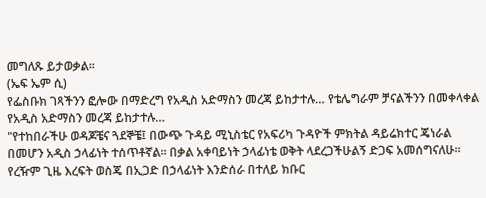መግለጹ ይታወቃል፡፡
(ኤፍ ኤም ሲ)
የፌስቡክ ገጻችንን ፎሎው በማድረግ የአዲስ አድማስን መረጃ ይከታተሉ… የቴሌግራም ቻናልችንን በመቀላቀል የአዲስ አድማስን መረጃ ይከታተሉ…
"የተከበራችሁ ወዳጆቼና ጓደኞቼ፤ በውጭ ጉዳይ ሚኒስቴር የአፍሪካ ጉዳዮች ምክትል ዳይሬክተር ጄነራል በመሆን አዲስ ኃላፊነት ተሰጥቶኛል። በቃል አቀባይነት ኃላፊነቴ ወቅት ላደረጋችሁልኝ ድጋፍ አመሰግናለሁ።
የረዥም ጊዜ እረፍት ወስጄ በኢጋድ በኃላፊነት እንድሰራ በተለይ ክቡር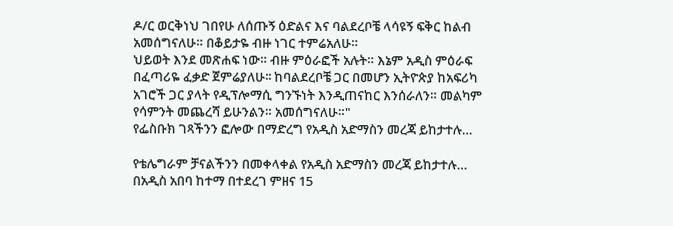ዶ/ር ወርቅነህ ገበየሁ ለሰጡኝ ዕድልና እና ባልደረቦቼ ላሳዩኝ ፍቅር ከልብ አመሰግናለሁ። በቆይታዬ ብዙ ነገር ተምሬአለሁ።
ህይወት እንደ መጽሐፍ ነው። ብዙ ምዕራፎች አሉት። እኔም አዲስ ምዕራፍ በፈጣሪዬ ፈቃድ ጀምሬያለሁ፡፡ ከባልደረቦቼ ጋር በመሆን ኢትዮጵያ ከአፍሪካ አገሮች ጋር ያላት የዲፕሎማሲ ግንኙነት እንዲጠናከር እንሰራለን። መልካም የሳምንት መጨረሻ ይሁንልን። አመሰግናለሁ።"
የፌስቡክ ገጻችንን ፎሎው በማድረግ የአዲስ አድማስን መረጃ ይከታተሉ…

የቴሌግራም ቻናልችንን በመቀላቀል የአዲስ አድማስን መረጃ ይከታተሉ…
በአዲስ አበባ ከተማ በተደረገ ምዘና 15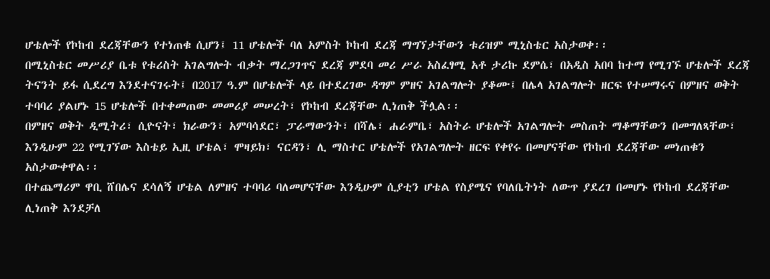ሆቴሎች የኮከብ ደረጃቸውን የተነጠቁ ሲሆን፤ 11 ሆቴሎች ባለ አምስት ኮከብ ደረጃ ማግኘታቸውን ቱሪዝም ሚኒስቴር አስታወቀ፡፡
በሚኒስቴር መሥሪያ ቤቱ የቱሪስት አገልግሎት ብቃት ማረጋገጥና ደረጃ ምደባ መሪ ሥራ አስፈፃሚ አቶ ታሪኩ ደምሴ፣ በአዲስ አበባ ከተማ የሚገኙ ሆቴሎች ደረጃ ትናንት ይፋ ሲደረግ እንደተናገሩት፤ በ2017 ዓ.ም በሆቴሎች ላይ በተደረገው ዳግም ምዘና አገልግሎት ያቆሙ፤ በሌላ አገልግሎት ዘርፍ የተሠማሩና በምዘና ወቅት ተባባሪ ያልሆኑ 15 ሆቴሎች በተቀመጠው መመሪያ መሠረት፣ የኮከብ ደረጃቸው ሊነጠቅ ችሏል፡፡
በምዘና ወቅት ዲሚትሪ፣ ሲዮናት፣ ክራውን፣ አምባሳደር፣ ፓራማውንት፣ በሻሌ፣ ሐራምቤ፣ አስትራ ሆቴሎች አገልግሎት መስጠት ማቆማቸውን በመግለጻቸው፣ እንዲሁም 22 የሚገኘው እስቴይ ኢዚ ሆቴል፣ ሞዛይክ፣ ናርዳን፣ ሊ ማስተር ሆቴሎች የአገልግሎት ዘርፍ የቀየሩ በመሆናቸው የኮከብ ደረጃቸው መነጠቁን አስታውቀዋል፡፡
በተጨማሪም ዋቢ ሸበሌና ደሳለኝ ሆቴል ለምዘና ተባባሪ ባለመሆናቸው እንዲሁም ሲያቲን ሆቴል የስያሜና የባለቤትነት ለውጥ ያደረገ በመሆኑ የኮከብ ደረጃቸው ሊነጠቅ እንደቻለ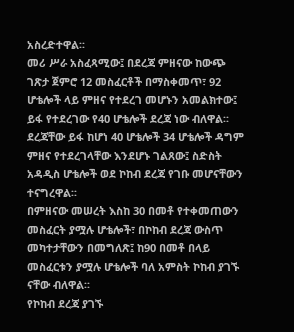አስረድተዋል፡፡
መሪ ሥራ አስፈጻሚው፤ በደረጃ ምዘናው ከውጭ ገጽታ ጀምሮ 12 መስፈርቶች በማስቀመጥ፣ 92 ሆቴሎች ላይ ምዘና የተደረገ መሆኑን አመልክተው፤ ይፋ የተደረገው የ40 ሆቴሎች ደረጃ ነው ብለዋል፡፡
ደረጃቸው ይፋ ከሆነ 40 ሆቴሎች 34 ሆቴሎች ዳግም ምዘና የተደረገላቸው እንደሆኑ ገልጸው፤ ስድስት አዳዲስ ሆቴሎች ወደ ኮከብ ደረጃ የገቡ መሆናቸውን ተናግረዋል፡፡
በምዘናው መሠረት እስከ 30 በመቶ የተቀመጠውን መስፈርት ያሟሉ ሆቴሎች፣ በኮከብ ደረጃ ውስጥ መካተታቸውን በመግለጽ፤ ከ90 በመቶ በላይ መስፈርቱን ያሟሉ ሆቴሎች ባለ አምስት ኮከብ ያገኙ ናቸው ብለዋል፡፡
የኮከብ ደረጃ ያገኙ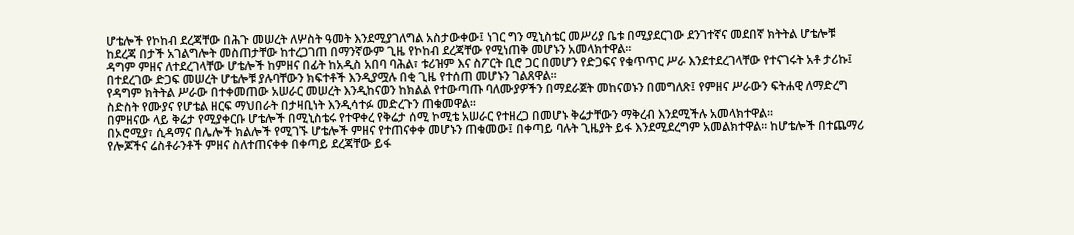ሆቴሎች የኮከብ ደረጃቸው በሕጉ መሠረት ለሦስት ዓመት እንደሚያገለግል አስታውቀው፤ ነገር ግን ሚኒስቴር መሥሪያ ቤቱ በሚያደርገው ደንገተኛና መደበኛ ክትትል ሆቴሎቹ ከደረጃ በታች አገልግሎት መስጠታቸው ከተረጋገጠ በማንኛውም ጊዜ የኮከብ ደረጃቸው የሚነጠቅ መሆኑን አመላክተዋል፡፡
ዳግም ምዘና ለተደረገላቸው ሆቴሎች ከምዘና በፊት ከአዲስ አበባ ባሕል፣ ቱሪዝም እና ስፖርት ቢሮ ጋር በመሆን የድጋፍና የቁጥጥር ሥራ እንደተደረገላቸው የተናገሩት አቶ ታሪኩ፤ በተደረገው ድጋፍ መሠረት ሆቴሎቹ ያሉባቸውን ክፍተቶች እንዲያሟሉ በቂ ጊዜ የተሰጠ መሆኑን ገልጸዋል፡፡
የዳግም ክትትል ሥራው በተቀመጠው አሠራር መሠረት እንዲከናወን ከክልል የተውጣጡ ባለሙያዎችን በማደራጀት መከናወኑን በመግለጽ፤ የምዘና ሥራውን ፍትሐዊ ለማድረግ ስድስት የሙያና የሆቴል ዘርፍ ማህበራት በታዛቢነት እንዲሳተፉ መድረጉን ጠቁመዋል፡፡
በምዘናው ላይ ቅሬታ የሚያቀርቡ ሆቴሎች በሚኒስቴሩ የተዋቀረ የቅሬታ ሰሚ ኮሚቴ አሠራር የተዘረጋ በመሆኑ ቅሬታቸውን ማቅረብ እንደሚችሉ አመላክተዋል፡፡
በኦሮሚያ፣ ሲዳማና በሌሎች ክልሎች የሚገኙ ሆቴሎች ምዘና የተጠናቀቀ መሆኑን ጠቁመው፤ በቀጣይ ባሉት ጊዜያት ይፋ እንደሚደረግም አመልክተዋል፡፡ ከሆቴሎች በተጨማሪ የሎጆችና ሬስቶራንቶች ምዘና ስለተጠናቀቀ በቀጣይ ደረጃቸው ይፋ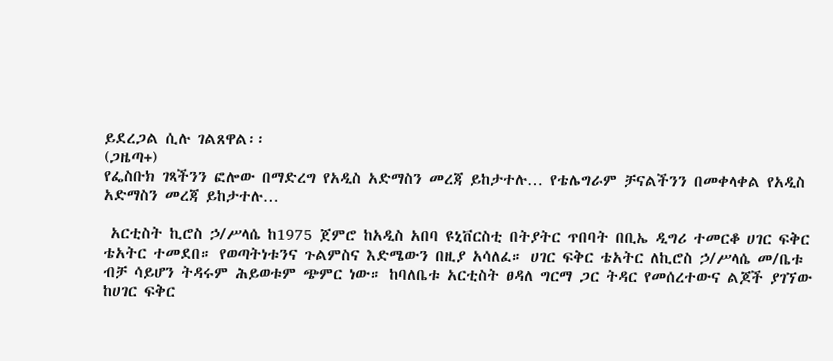ይደረጋል ሲሉ ገልጸዋል፡፡
(ጋዜጣ+)
የፌስቡክ ገጻችንን ፎሎው በማድረግ የአዲስ አድማስን መረጃ ይከታተሉ… የቴሌግራም ቻናልችንን በመቀላቀል የአዲስ አድማስን መረጃ ይከታተሉ…

 አርቲስት ኪሮስ ኃ/ሥላሴ ከ1975 ጀምሮ ከአዲስ አበባ ዩኒቨርስቲ በትያትር ጥበባት በቢኤ ዲግሪ ተመርቆ ሀገር ፍቅር ቴአትር ተመደበ። የወጣትነቱንና ጉልምስና እድሜውን በዚያ አሳለፈ። ሀገር ፍቅር ቴአትር ለኪሮስ ኃ/ሥላሴ መ/ቤቱ ብቻ ሳይሆን ትዳሩም ሕይወቱም ጭምር ነው። ከባለቤቱ አርቲስት ፀዳለ ግርማ ጋር ትዳር የመሰረተውና ልጆች ያገኘው ከሀገር ፍቅር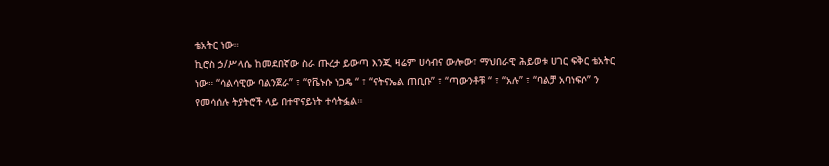ቴአትር ነው።
ኪሮስ ኃ/ሥላሴ ከመደበኛው ስራ ጡረታ ይውጣ እንጂ ዛሬም ሀሳብና ውሎው፣ ማህበራዊ ሕይወቱ ሀገር ፍቅር ቴአትር ነው። “ሳልሳዊው ባልንጀራ” ፣ “የቬኑሱ ነጋዴ “ ፣ “ናትናኤል ጠቢቡ” ፣ “ጣውንቶቹ “ ፣ “አሉ” ፣ “ባልቻ አባነፍሶ” ን የመሳሰሉ ትያትሮች ላይ በተዋናይነት ተሳትፏል።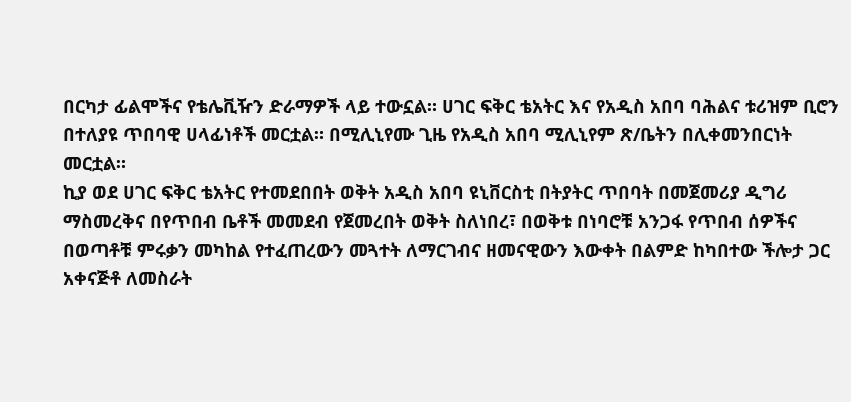በርካታ ፊልሞችና የቴሌቪዥን ድራማዎች ላይ ተውኗል። ሀገር ፍቅር ቴአትር እና የአዲስ አበባ ባሕልና ቱሪዝም ቢሮን በተለያዩ ጥበባዊ ሀላፊነቶች መርቷል። በሚሊኒየሙ ጊዜ የአዲስ አበባ ሚሊኒየም ጽ/ቤትን በሊቀመንበርነት መርቷል።
ኪያ ወደ ሀገር ፍቅር ቴአትር የተመደበበት ወቅት አዲስ አበባ ዩኒቨርስቲ በትያትር ጥበባት በመጀመሪያ ዲግሪ ማስመረቅና በየጥበብ ቤቶች መመደብ የጀመረበት ወቅት ስለነበረ፣ በወቅቱ በነባሮቹ አንጋፋ የጥበብ ሰዎችና በወጣቶቹ ምሩቃን መካከል የተፈጠረውን መጓተት ለማርገብና ዘመናዊውን እውቀት በልምድ ከካበተው ችሎታ ጋር አቀናጅቶ ለመስራት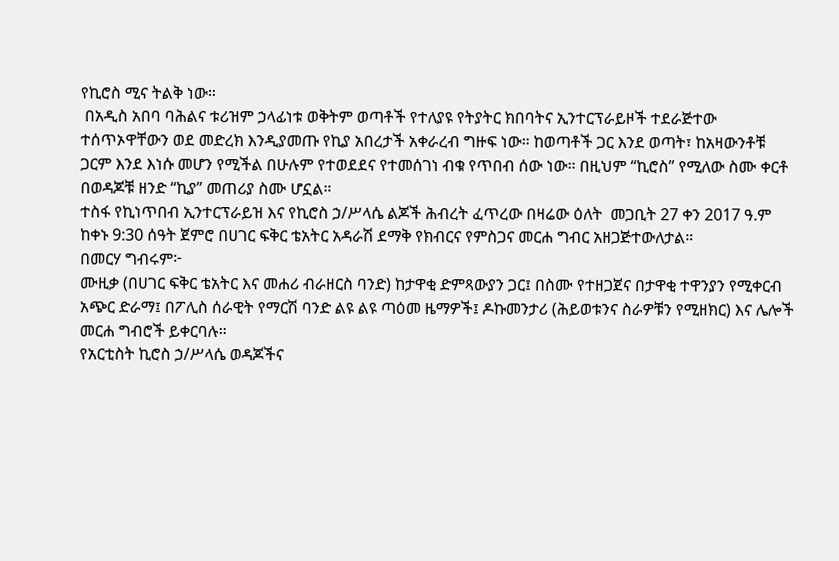የኪሮስ ሚና ትልቅ ነው።
 በአዲስ አበባ ባሕልና ቱሪዝም ኃላፊነቱ ወቅትም ወጣቶች የተለያዩ የትያትር ክበባትና ኢንተርፕራይዞች ተደራጅተው ተሰጥኦዋቸውን ወደ መድረክ እንዲያመጡ የኪያ አበረታች አቀራረብ ግዙፍ ነው። ከወጣቶች ጋር እንደ ወጣት፣ ከአዛውንቶቹ ጋርም እንደ እነሱ መሆን የሚችል በሁሉም የተወደደና የተመሰገነ ብቁ የጥበብ ሰው ነው። በዚህም “ኪሮስ” የሚለው ስሙ ቀርቶ በወዳጆቹ ዘንድ “ኪያ” መጠሪያ ስሙ ሆኗል።
ተስፋ የኪነጥበብ ኢንተርፕራይዝ እና የኪሮስ ኃ/ሥላሴ ልጆች ሕብረት ፈጥረው በዛሬው ዕለት  መጋቢት 27 ቀን 2017 ዓ.ም  ከቀኑ 9:30 ሰዓት ጀምሮ በሀገር ፍቅር ቴአትር አዳራሽ ደማቅ የክብርና የምስጋና መርሐ ግብር አዘጋጅተውለታል።
በመርሃ ግብሩም፦
ሙዚቃ (በሀገር ፍቅር ቴአትር እና መሐሪ ብራዘርስ ባንድ) ከታዋቂ ድምጻውያን ጋር፤ በስሙ የተዘጋጀና በታዋቂ ተዋንያን የሚቀርብ አጭር ድራማ፤ በፖሊስ ሰራዊት የማርሽ ባንድ ልዩ ልዩ ጣዕመ ዜማዎች፤ ዶኩመንታሪ (ሕይወቱንና ስራዎቹን የሚዘክር) እና ሌሎች መርሐ ግብሮች ይቀርባሉ።
የአርቲስት ኪሮስ ኃ/ሥላሴ ወዳጆችና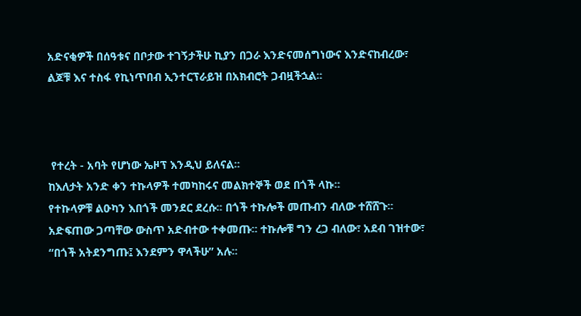አድናቂዎች በሰዓቱና በቦታው ተገኝታችሁ ኪያን በጋራ እንድናመሰግነውና እንድናከብረው፣ ልጆቹ እና ተስፋ የኪነጥበብ ኢንተርፕራይዝ በአክብሮት ጋብዟችኋል፡፡



 የተረት - አባት የሆነው ኤዞፕ እንዲህ ይለናል፡፡
ከእለታት አንድ ቀን ተኩላዎች ተመካከሩና መልክተኞች ወደ በጎች ላኩ፡፡
የተኩላዎቹ ልዑካን እበጎች መንደር ደረሱ፡፡ በጎች ተኩሎች መጡብን ብለው ተሸሸጉ፡፡ አድፍጠው ጋጣቸው ውስጥ አድብተው ተቀመጡ፡፡ ተኩሎቹ ግን ረጋ ብለው፣ አደብ ገዝተው፣ “በጎች አትደንግጡ፤ እንደምን ዋላችሁ” አሉ፡፡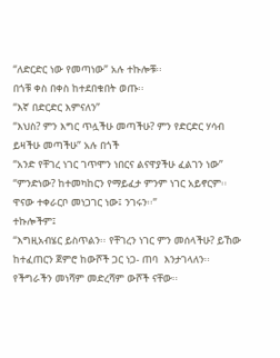“ለድርድር ነው የመጣነው” አሉ ተኩሎቹ፡፡
በጎቹ ቀስ በቀስ ከተደበቁበት ወጡ፡፡
“እኛ በድርድር እምናለን”
“እህስ? ምን እግር ጥሏችሁ መጣችሁ? ምን የድርድር ሃሳብ ይዛችሁ መጣችሁ” አሉ በጎች
“አንድ የቸገረ ነገር ገጥሞን ነበርና ልናዋያችሁ ፈልገን ነው”
“ምንድነው? ከተመካከርን የማይፈታ ምንም ነገር አይኖርም፡፡ ዋናው ተቀራርቦ መነጋገር ነው፤ ንገሩን፡፡”
ተኩሎችም፤
“እግዚአብሄር ይስጥልን፡፡ የቸገረን ነገር ምን መሰላችሁ? ይኸው ከተፈጠርን ጀምሮ ከውሾች ጋር ነጋ- ጠባ  እንታገላለን፡፡ የችግራችን መነሻም መድረሻም ውሾች ናቸው፡፡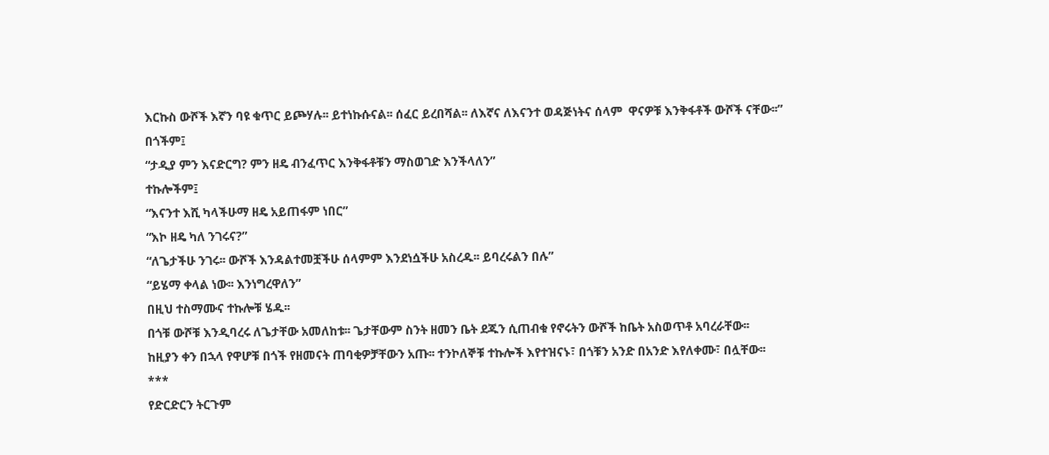እርኩስ ውሾች እኛን ባዩ ቁጥር ይጮሃሉ፡፡ ይተነኩሱናል፡፡ ሰፈር ይረበሻል፡፡ ለእኛና ለእናንተ ወዳጅነትና ሰላም  ዋናዎቹ እንቅፋቶች ውሾች ናቸው፡፡”
በጎችም፤
“ታዲያ ምን እናድርግ? ምን ዘዴ ብንፈጥር እንቅፋቶቹን ማስወገድ እንችላለን”
ተኩሎችም፤
“እናንተ እሺ ካላችሁማ ዘዴ አይጠፋም ነበር”
“እኮ ዘዴ ካለ ንገሩና?”
“ለጌታችሁ ንገሩ፡፡ ውሾች እንዳልተመቿችሁ ሰላምም እንደነሷችሁ አስረዱ፡፡ ይባረሩልን በሉ”
“ይሄማ ቀላል ነው፡፡ እንነግረዋለን”
በዚህ ተስማሙና ተኩሎቹ ሄዱ፡፡
በጎቹ ውሾቹ እንዲባረሩ ለጌታቸው አመለከቱ፡፡ ጌታቸውም ስንት ዘመን ቤት ደጁን ሲጠብቁ የኖሩትን ውሾች ከቤት አስወጥቶ አባረራቸው፡፡
ከዚያን ቀን በኋላ የዋሆቹ በጎች የዘመናት ጠባቂዎቻቸውን አጡ፡፡ ተንኮለኞቹ ተኩሎች እየተዝናኑ፣ በጎቹን አንድ በአንድ እየለቀሙ፣ በሏቸው፡፡
***
የድርድርን ትርጉም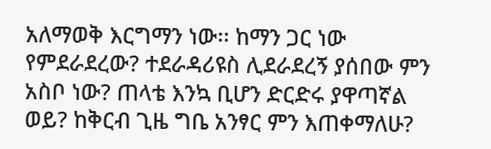አለማወቅ እርግማን ነው፡፡ ከማን ጋር ነው የምደራደረው? ተደራዳሪዩስ ሊደራደረኝ ያሰበው ምን አስቦ ነው? ጠላቴ እንኳ ቢሆን ድርድሩ ያዋጣኛል ወይ? ከቅርብ ጊዜ ግቤ አንፃር ምን እጠቀማለሁ?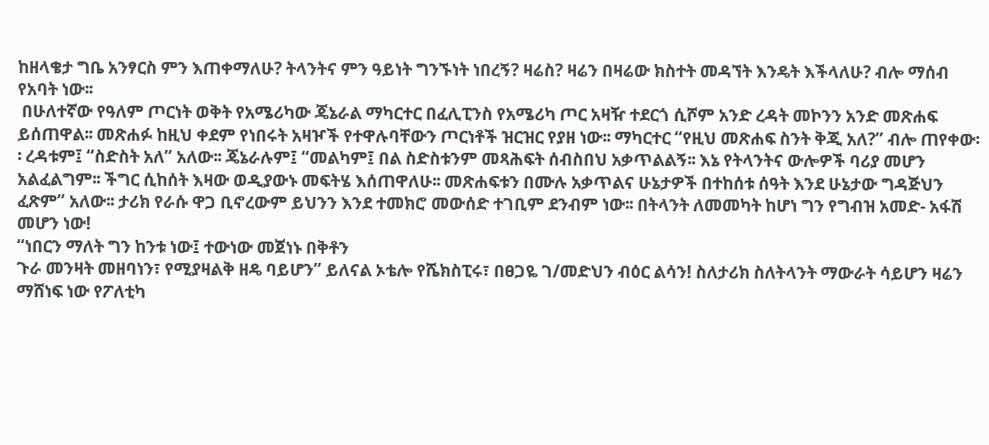ከዘላቄታ ግቤ አንፃርስ ምን እጠቀማለሁ? ትላንትና ምን ዓይነት ግንኙነት ነበረኝ? ዛሬስ? ዛሬን በዛሬው ክስተት መዳኘት እንዴት እችላለሁ? ብሎ ማሰብ የአባት ነው፡፡
 በሁለተኛው የዓለም ጦርነት ወቅት የአሜሪካው ጄኔራል ማካርተር በፈሊፒንስ የአሜሪካ ጦር አዛዥ ተደርጎ ሲሾም አንድ ረዳት መኮንን አንድ መጽሐፍ ይሰጠዋል፡፡ መጽሐፉ ከዚህ ቀደም የነበሩት አዛዦች የተዋሉባቸውን ጦርነቶች ዝርዝር የያዘ ነው፡፡ ማካርተር “የዚህ መጽሐፍ ስንት ቅጂ አለ?” ብሎ ጠየቀው፡፡ ረዳቱም፤ “ስድስት አለ” አለው፡፡ ጄኔራሉም፤ “መልካም፤ በል ስድስቱንም መጻሕፍት ሰብስበህ አቃጥልልኝ፡፡ እኔ የትላንትና ውሎዎች ባሪያ መሆን አልፈልግም፡፡ ችግር ሲከሰት እዛው ወዲያውኑ መፍትሄ እሰጠዋለሁ፡፡ መጽሐፍቱን በሙሉ አቃጥልና ሁኔታዎች በተከሰቱ ሰዓት እንደ ሁኔታው ግዳጅህን ፈጽም” አለው፡፡ ታሪክ የራሱ ዋጋ ቢኖረውም ይህንን እንደ ተመክሮ መውሰድ ተገቢም ደንብም ነው፡፡ በትላንት ለመመካት ከሆነ ግን የግብዝ አመድ- አፋሽ መሆን ነው!
“ነበርን ማለት ግን ከንቱ ነው፤ ተውነው መጀነኑ በቅቶን
ጉራ መንዛት መዘባነን፣ የሚያዛልቅ ዘዴ ባይሆን” ይለናል ኦቴሎ የሼክስፒሩ፣ በፀጋዬ ገ/መድህን ብዕር ልሳን! ስለታሪክ ስለትላንት ማውራት ሳይሆን ዛሬን ማሸነፍ ነው የፖለቲካ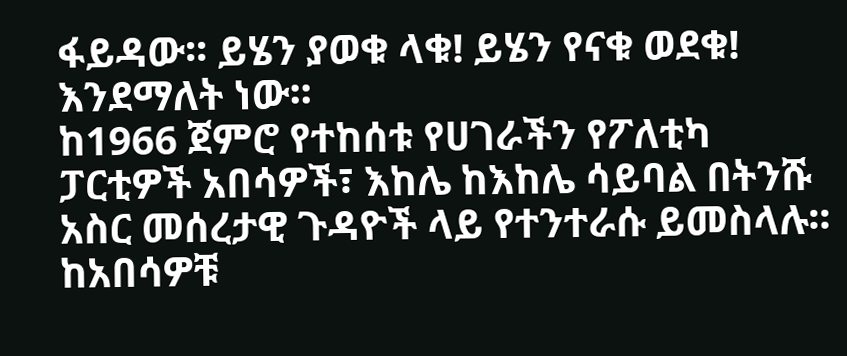ፋይዳው፡፡ ይሄን ያወቁ ላቁ! ይሄን የናቁ ወደቁ! እንደማለት ነው፡፡
ከ1966 ጀምሮ የተከሰቱ የሀገራችን የፖለቲካ ፓርቲዎች አበሳዎች፣ እከሌ ከእከሌ ሳይባል በትንሹ አስር መሰረታዊ ጉዳዮች ላይ የተንተራሱ ይመስላሉ፡፡ ከአበሳዎቹ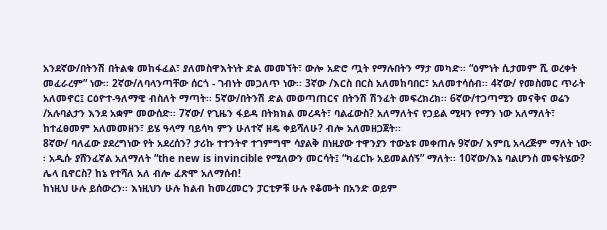አንደኛው/በትንሽ በትልቁ መከፋፈል፣ ያለመስዋእትነት ድል መመኘት፣ ውሎ አድሮ ጧት የማሉበትን ማታ መካድ፡፡ “ዕምነት ሲታመም ሺ ወረቀት መፈራረም” ነው፡፡ 2ኛው/ለባላንጣቸው ሰርጎ - ገብነት መጋለጥ ነው፡፡ 3ኛው /እርስ በርስ አለመከባበር፣ አለመተሳሰብ፡፡ 4ኛው/ የመስመር ጥራት አለመኖር፤ ርዕዮተ-ዓለማዊ ብስለት ማጣት፡፡ 5ኛው/በትንሽ ድል መወጣጠርና በትንሽ ሽንፈት መፍረክረክ፡፡ 6ኛው/ተጋጣሚን መናቅና ወሬን /አሉባልታን እንደ አቋም መውሰድ፡፡ 7ኛው/ የጊዜን ፋይዳ በትክክል መረዳት፣ ባልፈውስ? አለማለትና የኃይል ሚዛን የማን ነው አለማለት፣ ከተፈፀመም አለመመዘን፣ ይሄ ዓላማ ባይሳካ ምን ሁለተኛ ዘዴ ቀይሻለሁ? ብሎ አለመዘጋጀት፡፡
8ኛው/ ባለፈው ያደረግነው የት አደረሰን? ታሪኩ ተተንትኖ ተገምግሞ ሳያልቅ በነዚያው ተዋንያን ተውኔቱ መቀጠሉ 9ኛው/ እምቢ አላረጅም ማለት ነው፡፡ አዲሱ ያሸንፈኛል አለማለት “the new is invincible የሚለውን መርሳት፤ “ካፈርኩ አይመልሰኝ” ማለት፡፡ 10ኛው/እኔ ባልሆንስ መፍትሄው? ሌላ ቢኖርስ? ከኔ የተሻለ አለ ብሎ ፈጽሞ አለማሰብ!
ከነዚህ ሁሉ ይሰውረን፡፡ እነዚህን ሁሉ ከልብ ከመረመርን ፓርቲዎቹ ሁሉ የቆሙት በአንድ ወይም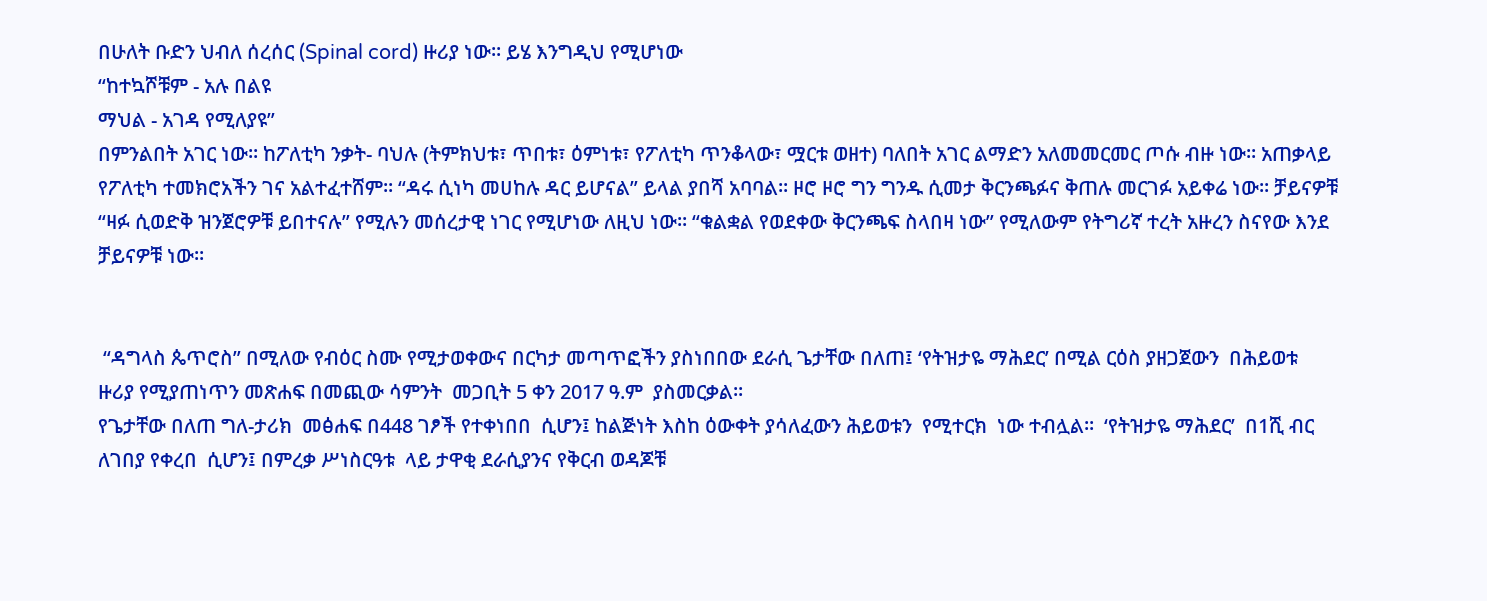በሁለት ቡድን ህብለ ሰረሰር (Spinal cord) ዙሪያ ነው፡፡ ይሄ እንግዲህ የሚሆነው
“ከተኳሾቹም - አሉ በልዩ
ማህል - አገዳ የሚለያዩ”
በምንልበት አገር ነው፡፡ ከፖለቲካ ንቃት- ባህሉ (ትምክህቱ፣ ጥበቱ፣ ዕምነቱ፣ የፖለቲካ ጥንቆላው፣ ሟርቱ ወዘተ) ባለበት አገር ልማድን አለመመርመር ጦሱ ብዙ ነው፡፡ አጠቃላይ የፖለቲካ ተመክሮአችን ገና አልተፈተሸም፡፡ “ዳሩ ሲነካ መሀከሉ ዳር ይሆናል” ይላል ያበሻ አባባል፡፡ ዞሮ ዞሮ ግን ግንዱ ሲመታ ቅርንጫፉና ቅጠሉ መርገፉ አይቀሬ ነው፡፡ ቻይናዎቹ “ዛፉ ሲወድቅ ዝንጀሮዎቹ ይበተናሉ” የሚሉን መሰረታዊ ነገር የሚሆነው ለዚህ ነው፡፡ “ቁልቋል የወደቀው ቅርንጫፍ ስላበዛ ነው” የሚለውም የትግሪኛ ተረት አዙረን ስናየው እንደ ቻይናዎቹ ነው፡፡


 “ዳግላስ ጴጥሮስ” በሚለው የብዕር ስሙ የሚታወቀውና በርካታ መጣጥፎችን ያስነበበው ደራሲ ጌታቸው በለጠ፤ ‘የትዝታዬ ማሕደር’ በሚል ርዕስ ያዘጋጀውን  በሕይወቱ ዙሪያ የሚያጠነጥን መጽሐፍ በመጪው ሳምንት  መጋቢት 5 ቀን 2017 ዓ.ም  ያስመርቃል፡፡
የጌታቸው በለጠ ግለ-ታሪክ  መፅሐፍ በ448 ገፆች የተቀነበበ  ሲሆን፤ ከልጅነት እስከ ዕውቀት ያሳለፈውን ሕይወቱን  የሚተርክ  ነው ተብሏል፡፡  ‘የትዝታዬ ማሕደር’  በ1ሺ ብር ለገበያ የቀረበ  ሲሆን፤ በምረቃ ሥነስርዓቱ  ላይ ታዋቂ ደራሲያንና የቅርብ ወዳጆቹ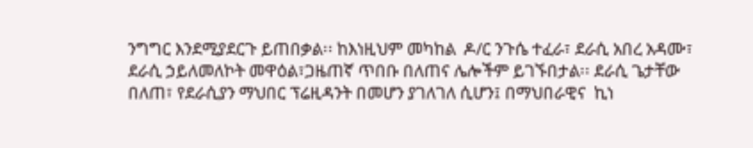ንግግር እንደሚያደርጉ ይጠበቃል፡፡ ከእነዚህም መካከል  ዶ/ር ንጉሴ ተፈራ፣ ደራሲ አበረ አዳሙ፣ ደራሲ ኃይለመለኮት መዋዕል፣ጋዜጠኛ ጥበቡ በለጠና ሌሎችም ይገኙበታል፡፡ ደራሲ ጌታቸው በለጠ፣ የደራሲያን ማህበር ፕሬዚዳንት በመሆን ያገለገለ ሲሆን፤ በማህበራዊና  ኪነ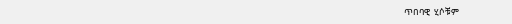ጥበባዊ  ሂሶቹም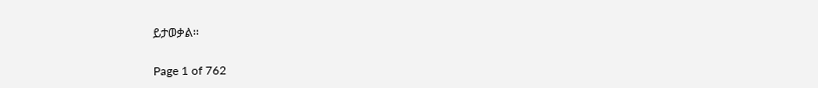ይታወቃል፡፡

Page 1 of 762